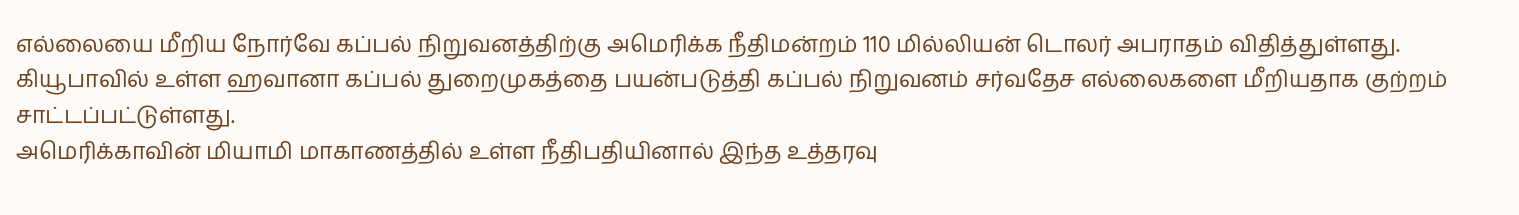எல்லையை மீறிய நோர்வே கப்பல் நிறுவனத்திற்கு அமெரிக்க நீதிமன்றம் 110 மில்லியன் டொலர் அபராதம் விதித்துள்ளது.
கியூபாவில் உள்ள ஹவானா கப்பல் துறைமுகத்தை பயன்படுத்தி கப்பல் நிறுவனம் சர்வதேச எல்லைகளை மீறியதாக குற்றம் சாட்டப்பட்டுள்ளது.
அமெரிக்காவின் மியாமி மாகாணத்தில் உள்ள நீதிபதியினால் இந்த உத்தரவு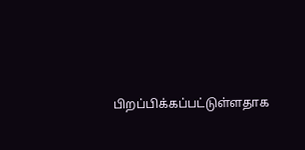பிறப்பிக்கப்பட்டுள்ளதாக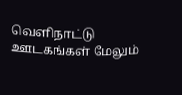வெளிநாட்டு ஊடகங்கள் மேலும்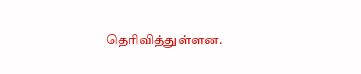தெரிவித்துள்ளன.